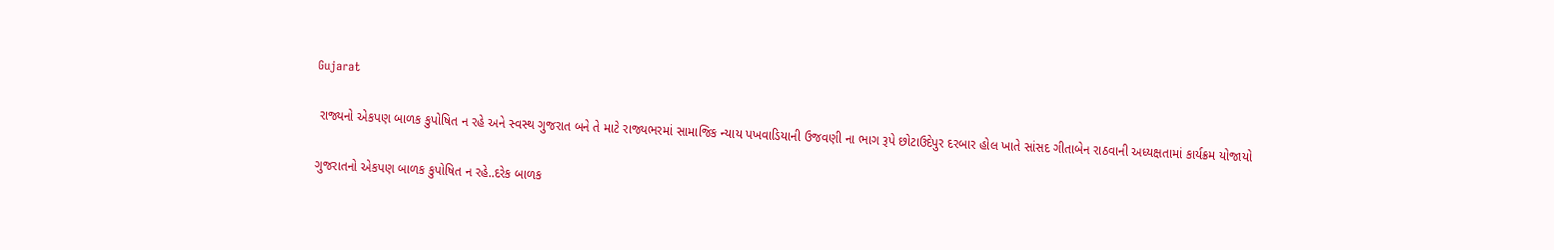Gujarat

 રાજ્યનો એકપણ બાળક કુપોષિત ન રહે અને સ્વસ્થ ગુજરાત બને તે માટે રાજ્યભરમાં સામાજિક ન્યાય પખવાડિયાની ઉજવણી ના ભાગ રૂપે છોટાઉદેપુર દરબાર હોલ ખાતે સાંસદ ગીતાબેન રાઠવાની અધ્યક્ષતામાં કાર્યક્રમ યોજાયો

ગુજરાતનો એકપણ બાળક કુપોષિત ન રહે..દરેક બાળક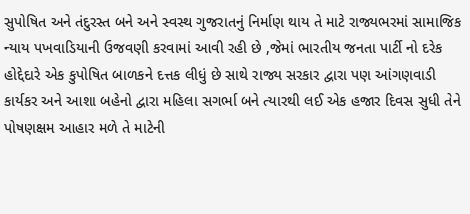સુપોષિત અને તંદુરસ્ત બને અને સ્વસ્થ ગુજરાતનું નિર્માણ થાય તે માટે રાજ્યભરમાં સામાજિક ન્યાય પખવાડિયાની ઉજવણી કરવામાં આવી રહી છે ,જેમાં ભારતીય જનતા પાર્ટી નો દરેક હોદ્દેદારે એક કુપોષિત બાળકને દત્તક લીધું છે સાથે રાજ્ય સરકાર દ્વારા પણ આંગણવાડી કાર્યકર અને આશા બહેનો દ્વારા મહિલા સગર્ભા બને ત્યારથી લઈ એક હજાર દિવસ સુધી તેને પોષણક્ષમ આહાર મળે તે માટેની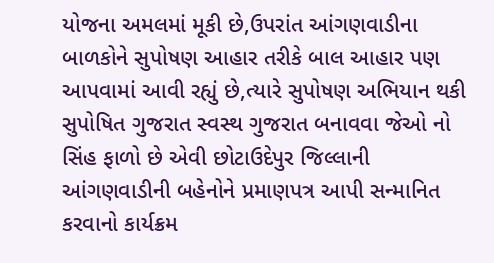યોજના અમલમાં મૂકી છે,ઉપરાંત આંગણવાડીના બાળકોને સુપોષણ આહાર તરીકે બાલ આહાર પણ આપવામાં આવી રહ્યું છે,ત્યારે સુપોષણ અભિયાન થકી  સુપોષિત ગુજરાત સ્વસ્થ ગુજરાત બનાવવા જેઓ નો સિંહ ફાળો છે એવી છોટાઉદેપુર જિલ્લાની આંગણવાડીની બહેનોને પ્રમાણપત્ર આપી સન્માનિત કરવાનો કાર્યક્રમ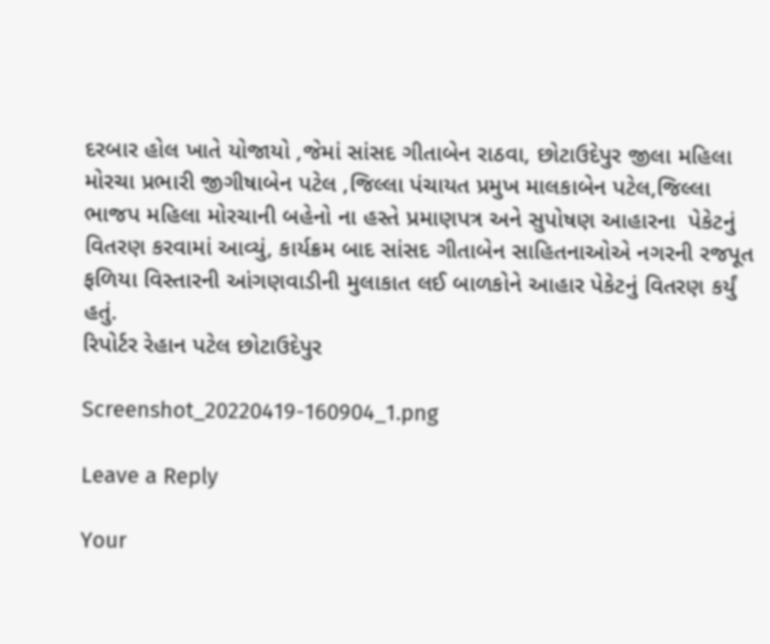દરબાર હોલ ખાતે યોજાયો ,જેમાં સાંસદ ગીતાબેન રાઠવા, છોટાઉદેપુર જીલા મહિલા મોરચા પ્રભારી જીગીષાબેન પટેલ ,જિલ્લા પંચાયત પ્રમુખ માલકાબેન પટેલ,જિલ્લા ભાજપ મહિલા મોરચાની બહેનો ના હસ્તે પ્રમાણપત્ર અને સુપોષણ આહારના  પેકેટનું વિતરણ કરવામાં આવ્યું, કાર્યક્રમ બાદ સાંસદ ગીતાબેન સાહિતનાઓએ નગરની રજપૂત ફળિયા વિસ્તારની આંગણવાડીની મુલાકાત લઈ બાળકોને આહાર પેકેટનું વિતરણ કર્યું હતું.
રિપોર્ટર રેહાન પટેલ છોટાઉદેપુર

Screenshot_20220419-160904_1.png

Leave a Reply

Your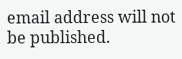email address will not be published.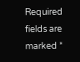Required fields are marked *